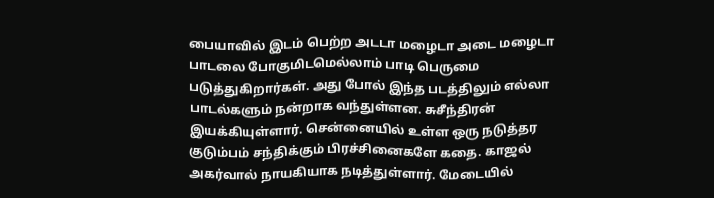பையாவில் இடம் பெற்ற அடடா மழைடா அடை மழைடா பாடலை போகுமிடமெல்லாம் பாடி பெருமை படுத்துகிறார்கள். அது போல் இந்த படத்திலும் எல்லா பாடல்களும் நன்றாக வந்துள்ளன. சுசீந்திரன் இயக்கியுள்ளார். சென்னையில் உள்ள ஒரு நடுத்தர குடும்பம் சந்திக்கும் பிரச்சினைகளே கதை. காஜல் அகர்வால் நாயகியாக நடித்துள்ளார். மேடையில்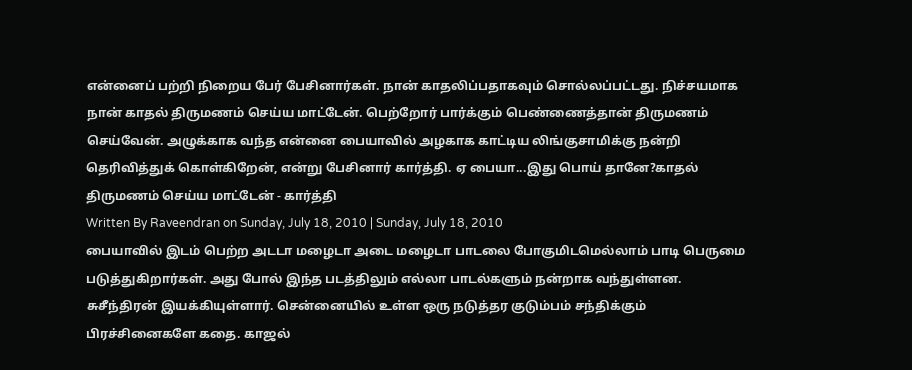என்னைப் பற்றி நிறைய பேர் பேசினார்கள். நான் காதலிப்பதாகவும் சொல்லப்பட்டது. நிச்சயமாக நான் காதல் திருமணம் செய்ய மாட்டேன். பெற்றோர் பார்க்கும் பெண்ணைத்தான் திருமணம் செய்வேன். அழுக்காக வந்த என்னை பையாவில் அழகாக காட்டிய லிங்குசாமிக்கு நன்றி தெரிவித்துக் கொள்கிறேன், என்று பேசினார் கார்த்தி. ஏ பையா...இது பொய் தானே?காதல் திருமணம் செய்ய மாட்டேன் - கார்த்தி
Written By Raveendran on Sunday, July 18, 2010 | Sunday, July 18, 2010
பையாவில் இடம் பெற்ற அடடா மழைடா அடை மழைடா பாடலை போகுமிடமெல்லாம் பாடி பெருமை படுத்துகிறார்கள். அது போல் இந்த படத்திலும் எல்லா பாடல்களும் நன்றாக வந்துள்ளன. சுசீந்திரன் இயக்கியுள்ளார். சென்னையில் உள்ள ஒரு நடுத்தர குடும்பம் சந்திக்கும் பிரச்சினைகளே கதை. காஜல்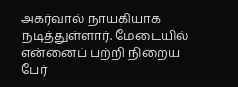அகர்வால் நாயகியாக நடித்துள்ளார். மேடையில் என்னைப் பற்றி நிறைய பேர்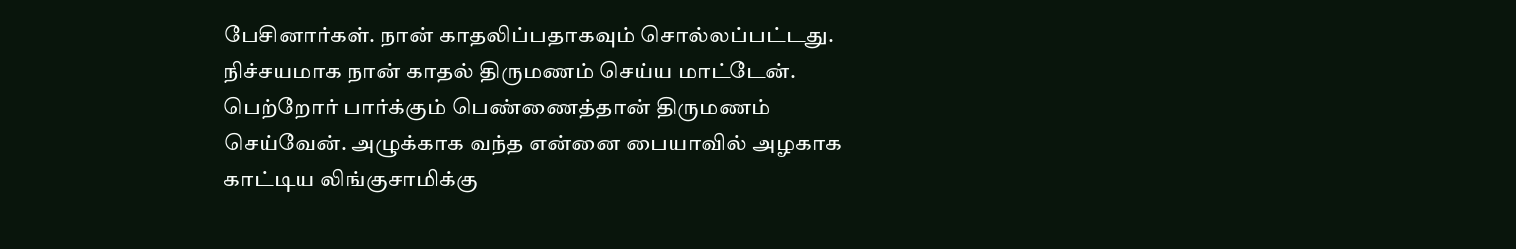பேசினார்கள். நான் காதலிப்பதாகவும் சொல்லப்பட்டது. நிச்சயமாக நான் காதல் திருமணம் செய்ய மாட்டேன். பெற்றோர் பார்க்கும் பெண்ணைத்தான் திருமணம் செய்வேன். அழுக்காக வந்த என்னை பையாவில் அழகாக காட்டிய லிங்குசாமிக்கு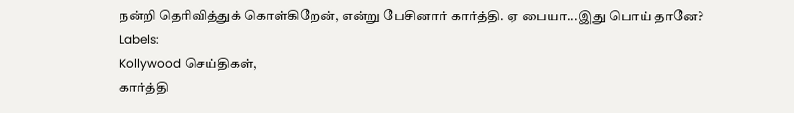நன்றி தெரிவித்துக் கொள்கிறேன், என்று பேசினார் கார்த்தி. ஏ பையா...இது பொய் தானே?
Labels:
Kollywood செய்திகள்,
கார்த்தி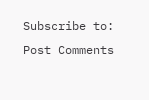Subscribe to:
Post Comments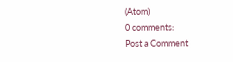(Atom)
0 comments:
Post a Comment